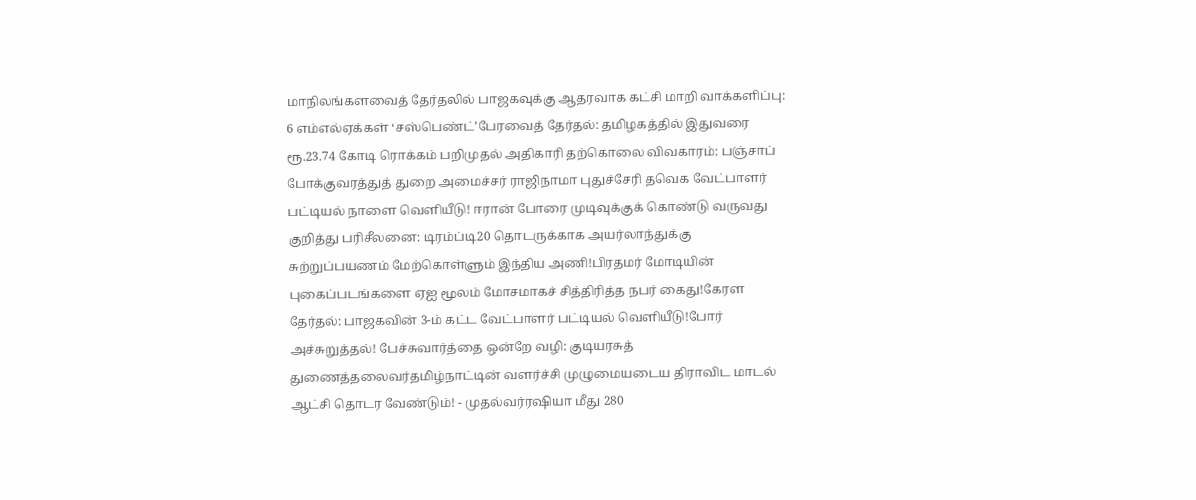மாநிலங்களவைத் தேர்தலில் பாஜகவுக்கு ஆதரவாக கட்சி மாறி வாக்களிப்பு: 6 எம்எல்ஏக்கள் ‘சஸ்பெண்ட்’பேரவைத் தேர்தல்: தமிழகத்தில் இதுவரை ரூ.23.74 கோடி ரொக்கம் பறிமுதல் அதிகாரி தற்கொலை விவகாரம்: பஞ்சாப் போக்குவரத்துத் துறை அமைச்சர் ராஜிநாமா புதுச்சேரி தவெக வேட்பாளர் பட்டியல் நாளை வெளியீடு! ஈரான் போரை முடிவுக்குக் கொண்டு வருவது குறித்து பரிசீலனை: டிரம்ப்டி20 தொடருக்காக அயர்லாந்துக்கு சுற்றுப்பயணம் மேற்கொள்ளும் இந்திய அணி!பிரதமர் மோடியின் புகைப்படங்களை ஏஐ மூலம் மோசமாகச் சித்திரித்த நபர் கைது!கேரள தேர்தல்: பாஜகவின் 3-ம் கட்ட வேட்பாளர் பட்டியல் வெளியீடு!போர் அச்சுறுத்தல்! பேச்சுவார்த்தை ஒன்றே வழி: குடியரசுத் துணைத்தலைவர்தமிழ்நாட்டின் வளர்ச்சி முழுமையடைய திராவிட மாடல் ஆட்சி தொடர வேண்டும்! - முதல்வர்ரஷியா மீது 280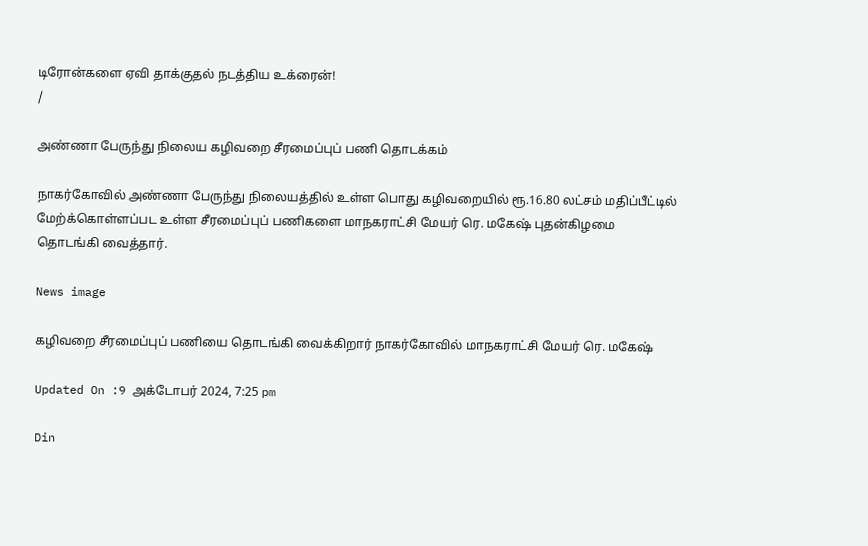டிரோன்களை ஏவி தாக்குதல் நடத்திய உக்ரைன்!
/

அண்ணா பேருந்து நிலைய கழிவறை சீரமைப்புப் பணி தொடக்கம்

நாகர்கோவில் அண்ணா பேருந்து நிலையத்தில் உள்ள பொது கழிவறையில் ரூ.16.80 லட்சம் மதிப்பீட்டில் மேற்க்கொள்ளப்பட உள்ள சீரமைப்புப் பணிகளை மாநகராட்சி மேயர் ரெ. மகேஷ் புதன்கிழமை தொடங்கி வைத்தார்.

News image

கழிவறை சீரமைப்புப் பணியை தொடங்கி வைக்கிறார் நாகர்கோவில் மாநகராட்சி மேயர் ரெ. மகேஷ்

Updated On :9 அக்டோபர் 2024, 7:25 pm

Din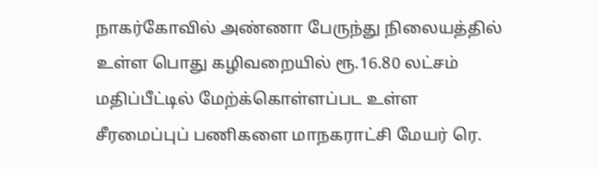நாகர்கோவில் அண்ணா பேருந்து நிலையத்தில் உள்ள பொது கழிவறையில் ரூ.16.80 லட்சம் மதிப்பீட்டில் மேற்க்கொள்ளப்பட உள்ள சீரமைப்புப் பணிகளை மாநகராட்சி மேயர் ரெ.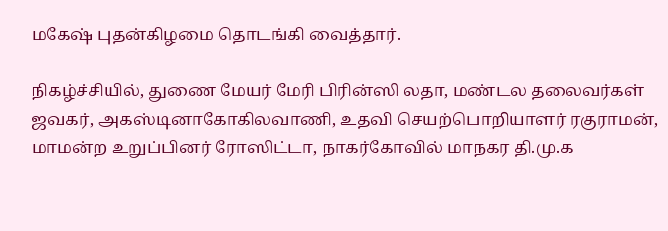மகேஷ் புதன்கிழமை தொடங்கி வைத்தார்.

நிகழ்ச்சியில், துணை மேயர் மேரி பிரின்ஸி லதா, மண்டல தலைவர்கள் ஜவகர், அகஸ்டினாகோகிலவாணி, உதவி செயற்பொறியாளர் ரகுராமன், மாமன்ற உறுப்பினர் ரோஸிட்டா, நாகர்கோவில் மாநகர தி.மு.க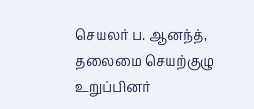செயலர் ப. ஆனந்த், தலைமை செயற்குழு உறுப்பினர்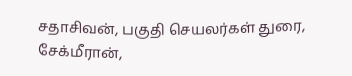சதாசிவன், பகுதி செயலர்கள் துரை, சேக்மீரான்,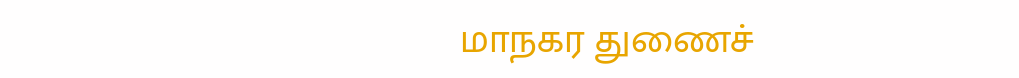மாநகர துணைச்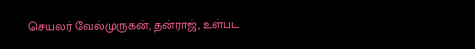செயலர் வேல்முருகன், தன்ராஜ், உள்பட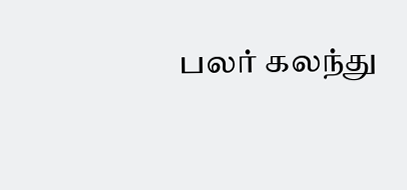பலர் கலந்து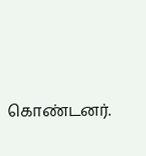கொண்டனர்.